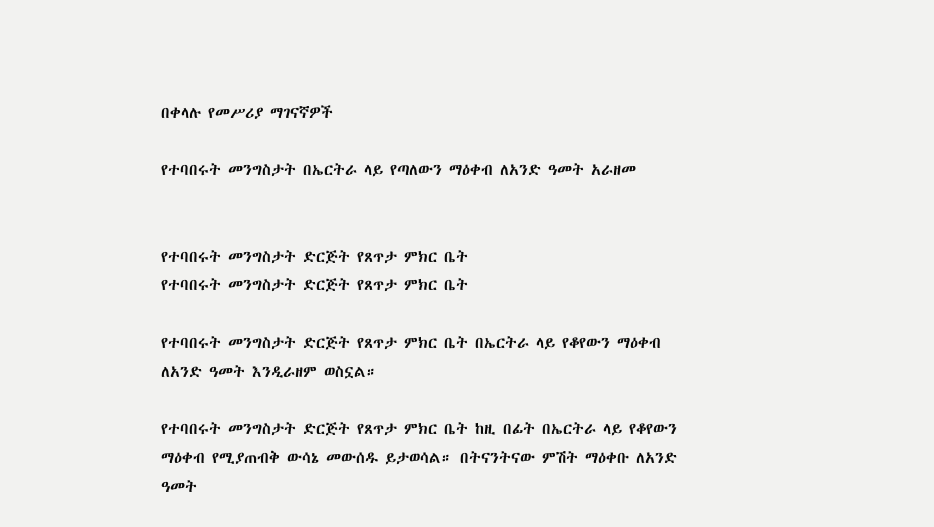በቀላሉ የመሥሪያ ማገናኛዎች

የተባበሩት መንግስታት በኤርትራ ላይ የጣለውን ማዕቀብ ለአንድ ዓመት አራዘመ


የተባበሩት መንግስታት ድርጅት የጸጥታ ምክር ቤት
የተባበሩት መንግስታት ድርጅት የጸጥታ ምክር ቤት

የተባበሩት መንግስታት ድርጅት የጸጥታ ምክር ቤት በኤርትራ ላይ የቆየውን ማዕቀብ ለአንድ ዓመት እንዲራዘም ወስኗል።

የተባበሩት መንግስታት ድርጅት የጸጥታ ምክር ቤት ከዚ በፊት በኤርትራ ላይ የቆየውን ማዕቀብ የሚያጠብቅ ውሳኔ መውሰዱ ይታወሳል። በትናንትናው ምሽት ማዕቀቡ ለአንድ ዓመት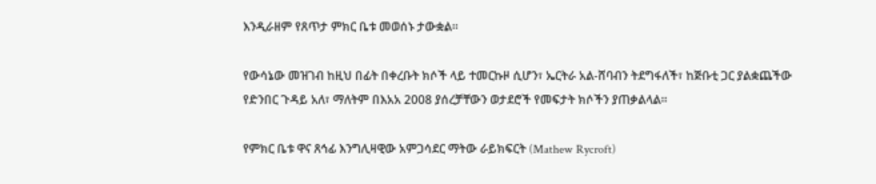እንዲራዘም የጸጥታ ምክር ቤቱ መወሰኑ ታውቋል።

የውሳኔው መዝገብ ከዚህ በፊት በቀረቡት ክሶች ላይ ተመርኩዞ ሲሆን፣ ኤርትራ አል-ሸባብን ትደግፋለች፣ ከጅቡቲ ጋር ያልቋጨችው የድንበር ጉዳይ አለ፣ ማለትም በእአአ 2008 ያሰረቻቸውን ወታደሮች የመፍታት ክሶችን ያጠቃልላል።

የምክር ቤቱ ዋና ጸኅፊ እንግሊዛዊው አምጋሳደር ማትው ራይክፍርት (Mathew Rycroft)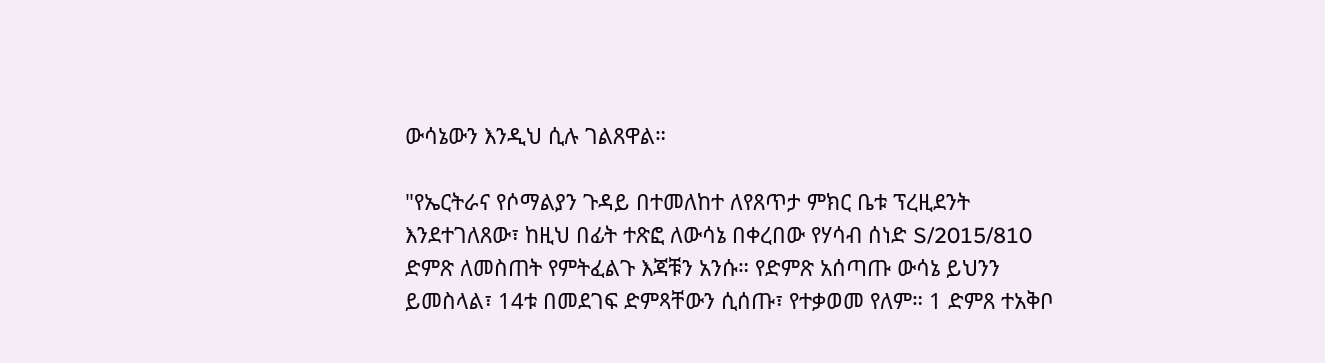ውሳኔውን እንዲህ ሲሉ ገልጸዋል።

"የኤርትራና የሶማልያን ጉዳይ በተመለከተ ለየጸጥታ ምክር ቤቱ ፕረዚደንት እንደተገለጸው፣ ከዚህ በፊት ተጽፎ ለውሳኔ በቀረበው የሃሳብ ሰነድ S/2015/810 ድምጽ ለመስጠት የምትፈልጉ እጃቹን አንሱ። የድምጽ አሰጣጡ ውሳኔ ይህንን ይመስላል፣ 14ቱ በመደገፍ ድምጻቸውን ሲሰጡ፣ የተቃወመ የለም። 1 ድምጸ ተአቅቦ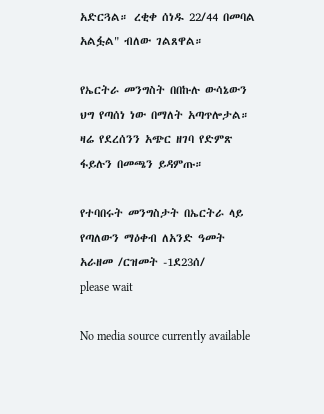አድርጓል። ረቂቀ ሰነዱ 22/44 በመባል አልፏል" ብለው ገልጸዋል።

የኤርትራ መንግስት በበኩሉ ውሳኔውን ህግ የጣሰነ ነው በማለት አጣጥሎታል። ዛሬ የደረሰንን አጭር ዘገባ የድምጽ ፋይሉን በመጫን ይዳምጡ።

የተባበሩት መንግስታት በኤርትራ ላይ የጣለውን ማዕቀብ ለአንድ ዓመት አራዘመ /ርዝመት -1ደ23ሰ/
please wait

No media source currently available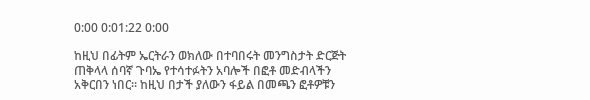0:00 0:01:22 0:00

ከዚህ በፊትም ኤርትራን ወክለው በተባበሩት መንግስታት ድርጅት ጠቅላላ ሰባኛ ጉባኤ የተሳተፉትን አባሎች በፎቶ መድብላችን አቅርበን ነበር። ከዚህ በታች ያለውን ፋይል በመጫን ፎቶዎቹን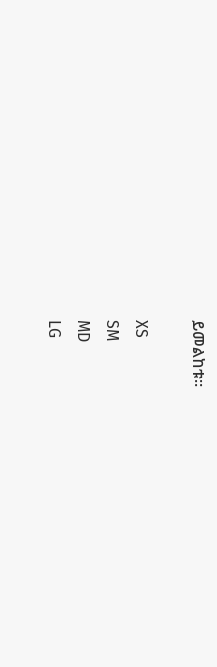ይመልከቱ።

XS
SM
MD
LG